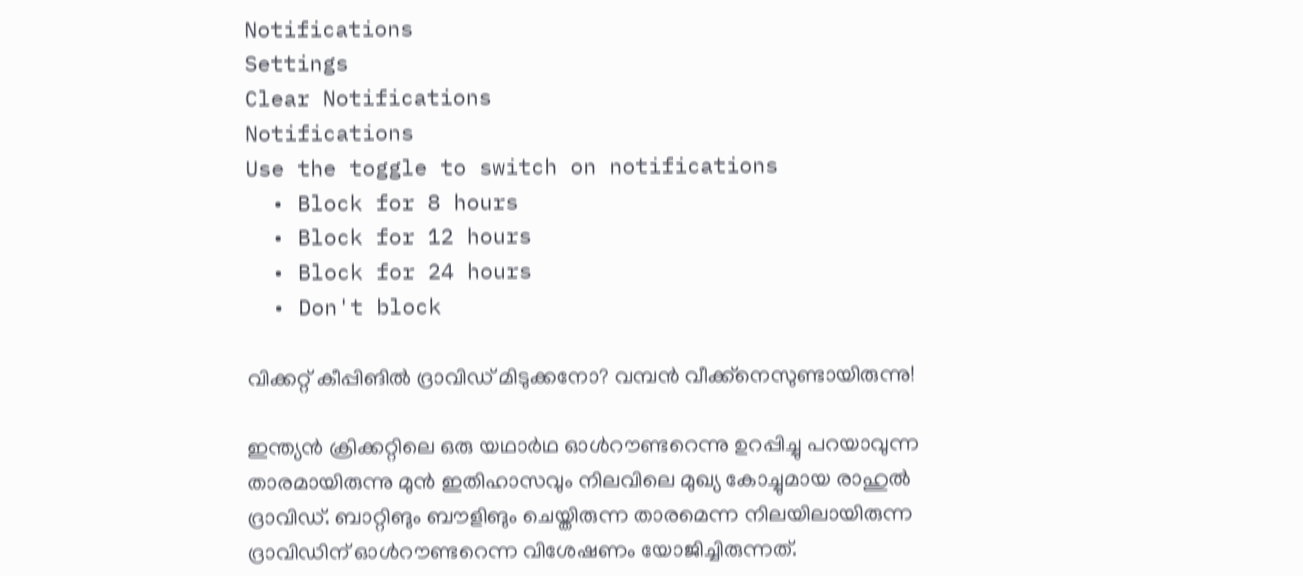Notifications
Settings
Clear Notifications
Notifications
Use the toggle to switch on notifications
  • Block for 8 hours
  • Block for 12 hours
  • Block for 24 hours
  • Don't block

വിക്കറ്റ് കീപ്പിങില്‍ ദ്രാവിഡ് മിടുക്കനോ? വമ്പന്‍ വീക്ക്‌നെസുണ്ടായിരുന്നു!

ഇന്ത്യന്‍ ക്രിക്കറ്റിലെ ഒരു യഥാര്‍ഥ ഓള്‍റൗണ്ടറെന്നു ഉറപ്പിച്ചു പറയാവുന്ന താരമായിരുന്നു മുന്‍ ഇതിഹാസവും നിലവിലെ മുഖ്യ കോച്ചുമായ രാഹുല്‍ ദ്രാവിഡ്. ബാറ്റിങും ബൗളിങും ചെയ്തിരുന്ന താരമെന്ന നിലയിലായിരുന്ന ദ്രാവിഡിന് ഓള്‍റൗണ്ടറെന്ന വിശേഷണം യോജിച്ചിരുന്നത്.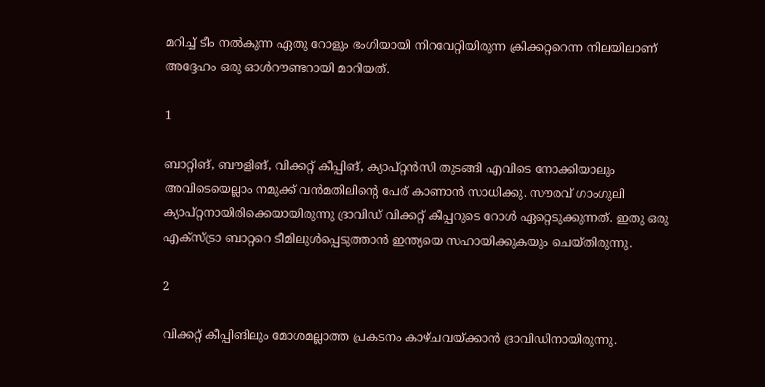മറിച്ച് ടീം നല്‍കുന്ന ഏതു റോളും ഭംഗിയായി നിറവേറ്റിയിരുന്ന ക്രിക്കറ്ററെന്ന നിലയിലാണ് അദ്ദേഹം ഒരു ഓള്‍റൗണ്ടറായി മാറിയത്.

1

ബാറ്റിങ്, ബൗളിങ്, വിക്കറ്റ് കീപ്പിങ്, ക്യാപ്റ്റന്‍സി തുടങ്ങി എവിടെ നോക്കിയാലും അവിടെയെല്ലാം നമുക്ക് വന്‍മതിലിന്റെ പേര് കാണാന്‍ സാധിക്കു. സൗരവ് ഗാംഗുലി ക്യാപ്റ്റനായിരിക്കെയായിരുന്നു ദ്രാവിഡ് വിക്കറ്റ് കീപ്പറുടെ റോള്‍ ഏറ്റെടുക്കുന്നത്. ഇതു ഒരു എക്‌സ്ട്രാ ബാറ്ററെ ടീമിലുള്‍പ്പെടുത്താന്‍ ഇന്ത്യയെ സഹായിക്കുകയും ചെയ്തിരുന്നു.

2

വിക്കറ്റ് കീപ്പിങിലും മോശമല്ലാത്ത പ്രകടനം കാഴ്ചവയ്ക്കാന്‍ ദ്രാവിഡിനായിരുന്നു.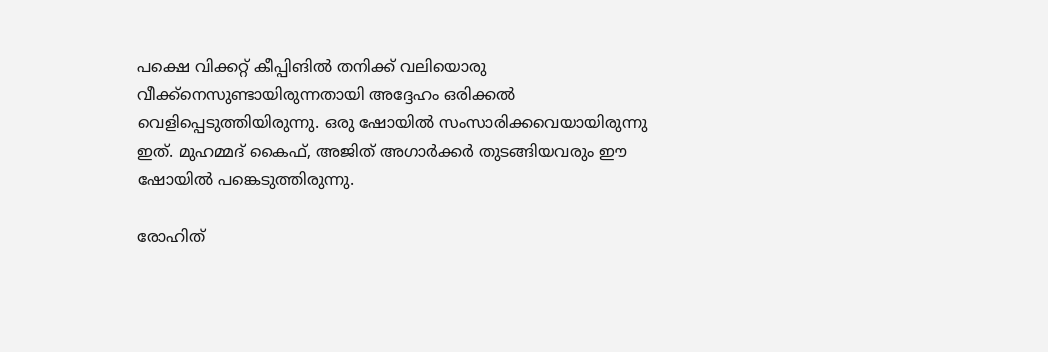പക്ഷെ വിക്കറ്റ് കീപ്പിങില്‍ തനിക്ക് വലിയൊരു വീക്ക്‌നെസുണ്ടായിരുന്നതായി അദ്ദേഹം ഒരിക്കല്‍ വെളിപ്പെടുത്തിയിരുന്നു. ഒരു ഷോയില്‍ സംസാരിക്കവെയായിരുന്നു ഇത്. മുഹമ്മദ് കൈഫ്, അജിത് അഗാര്‍ക്കര്‍ തുടങ്ങിയവരും ഈ ഷോയില്‍ പങ്കെടുത്തിരുന്നു.

രോഹിത്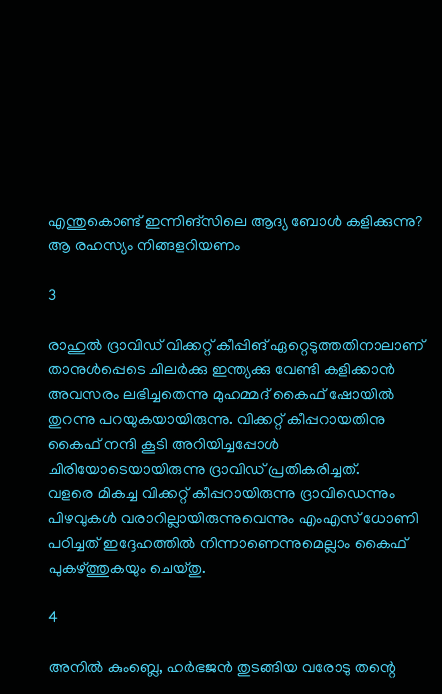എന്തുകൊണ്ട് ഇന്നിങ്സിലെ ആദ്യ ബോള്‍ കളിക്കുന്നു? ആ രഹസ്യം നിങ്ങളറിയണം

3

രാഹുല്‍ ദ്രാവിഡ് വിക്കറ്റ് കീപ്പിങ് ഏറ്റെടുത്തതിനാലാണ് താനുള്‍പ്പെടെ ചിലര്‍ക്കു ഇന്ത്യക്കു വേണ്ടി കളിക്കാന്‍ അവസരം ലഭിച്ചതെന്നു മുഹമ്മദ് കൈഫ് ഷോയില്‍ തുറന്നു പറയുകയായിരുന്നു. വിക്കറ്റ് കീപ്പറായതിനു കൈഫ് നന്ദി കൂടി അറിയിച്ചപ്പോള്‍ ചിരിയോടെയായിരുന്നു ദ്രാവിഡ് പ്രതികരിച്ചത്.
വളരെ മികച്ച വിക്കറ്റ് കീപ്പറായിരുന്നു ദ്രാവിഡെന്നും പിഴവുകള്‍ വരാറില്ലായിരുന്നുവെന്നും എംഎസ് ധോണി പഠിച്ചത് ഇദ്ദേഹത്തില്‍ നിന്നാണെന്നുമെല്ലാം കൈഫ് പുകഴ്ത്തുകയും ചെയ്തു.

4

അനില്‍ കുംബ്ലെ, ഹര്‍ഭജന്‍ തുടങ്ങിയ വരോടു തന്റെ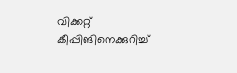വിക്കറ്റ് കീപ്പിങിനെക്കുറിച്ച്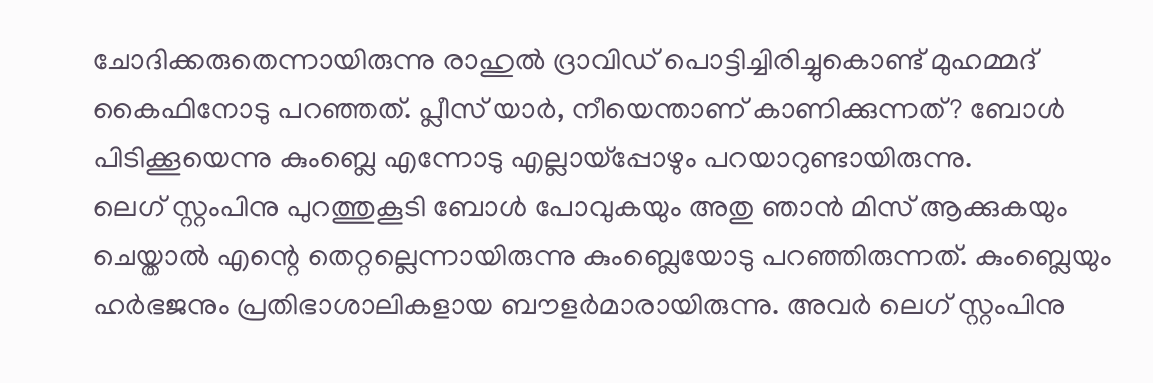ചോദിക്കരുതെന്നായിരുന്നു രാഹുല്‍ ദ്രാവിഡ് പൊട്ടിച്ചിരിച്ചുകൊണ്ട് മുഹമ്മദ് കൈഫിനോടു പറഞ്ഞത്. പ്ലീസ് യാര്‍, നീയെന്താണ് കാണിക്കുന്നത്? ബോള്‍ പിടിക്കൂയെന്നു കുംബ്ലെ എന്നോടു എല്ലായ്‌പ്പോഴും പറയാറുണ്ടായിരുന്നു.
ലെഗ് സ്റ്റംപിനു പുറത്തുകൂടി ബോള്‍ പോവുകയും അതു ഞാന്‍ മിസ് ആക്കുകയും ചെയ്താല്‍ എന്റെ തെറ്റല്ലെന്നായിരുന്നു കുംബ്ലെയോടു പറഞ്ഞിരുന്നത്. കുംബ്ലെയും ഹര്‍ഭജനും പ്രതിഭാശാലികളായ ബൗളര്‍മാരായിരുന്നു. അവര്‍ ലെഗ് സ്റ്റംപിനു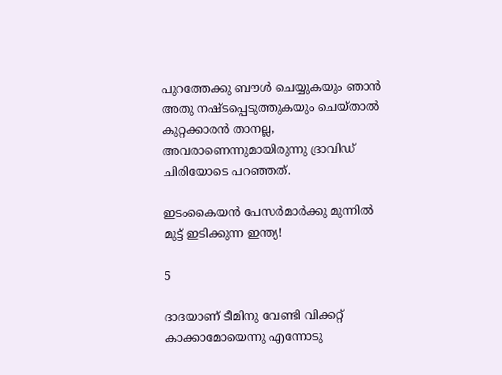പുറത്തേക്കു ബൗള്‍ ചെയ്യുകയും ഞാന്‍ അതു നഷ്ടപ്പെടുത്തുകയും ചെയ്താല്‍ കുറ്റക്കാരന്‍ താനല്ല, അവരാണെന്നുമായിരുന്നു ദ്രാവിഡ് ചിരിയോടെ പറഞ്ഞത്.

ഇടംകൈയന്‍ പേസര്‍മാര്‍ക്കു മുന്നില്‍ മുട്ട് ഇടിക്കുന്ന ഇന്ത്യ!

5

ദാദയാണ് ടീമിനു വേണ്ടി വിക്കറ്റ് കാക്കാമോയെന്നു എന്നോടു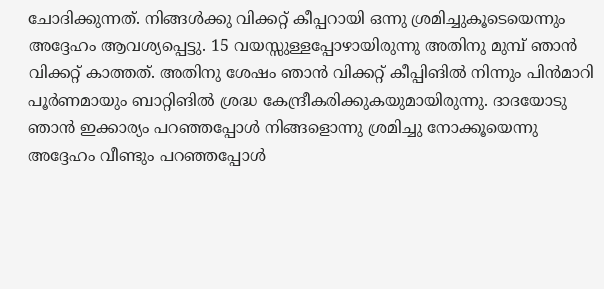ചോദിക്കുന്നത്. നിങ്ങള്‍ക്കു വിക്കറ്റ് കീപ്പറായി ഒന്നു ശ്രമിച്ചുകൂടെയെന്നും അദ്ദേഹം ആവശ്യപ്പെട്ടു. 15 വയസ്സുള്ളപ്പോഴായിരുന്നു അതിനു മുമ്പ് ഞാന്‍ വിക്കറ്റ് കാത്തത്. അതിനു ശേഷം ഞാന്‍ വിക്കറ്റ് കീപ്പിങില്‍ നിന്നും പിന്‍മാറി പൂര്‍ണമായും ബാറ്റിങില്‍ ശ്രദ്ധ കേന്ദ്രീകരിക്കുകയുമായിരുന്നു. ദാദയോടു ഞാന്‍ ഇക്കാര്യം പറഞ്ഞപ്പോള്‍ നിങ്ങളൊന്നു ശ്രമിച്ചു നോക്കൂയെന്നു അദ്ദേഹം വീണ്ടും പറഞ്ഞപ്പോള്‍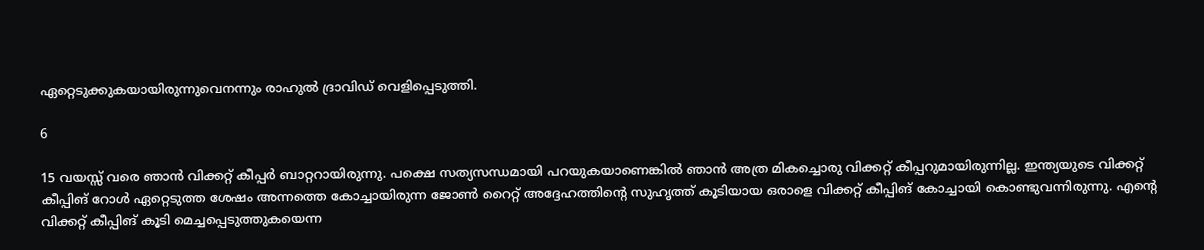ഏറ്റെടുക്കുകയായിരുന്നുവെനന്നും രാഹുല്‍ ദ്രാവിഡ് വെളിപ്പെടുത്തി.

6

15 വയസ്സ് വരെ ഞാന്‍ വിക്കറ്റ് കീപ്പര്‍ ബാറ്ററായിരുന്നു. പക്ഷെ സത്യസന്ധമായി പറയുകയാണെങ്കില്‍ ഞാന്‍ അത്ര മികച്ചൊരു വിക്കറ്റ് കീപ്പറുമായിരുന്നില്ല. ഇന്ത്യയുടെ വിക്കറ്റ് കീപ്പിങ് റോള്‍ ഏറ്റെടുത്ത ശേഷം അന്നത്തെ കോച്ചായിരുന്ന ജോണ്‍ റൈറ്റ് അദ്ദേഹത്തിന്റെ സുഹൃത്ത് കൂടിയായ ഒരാളെ വിക്കറ്റ് കീപ്പിങ് കോച്ചായി കൊണ്ടുവന്നിരുന്നു. എന്റെ വിക്കറ്റ് കീപ്പിങ് കൂടി മെച്ചപ്പെടുത്തുകയെന്ന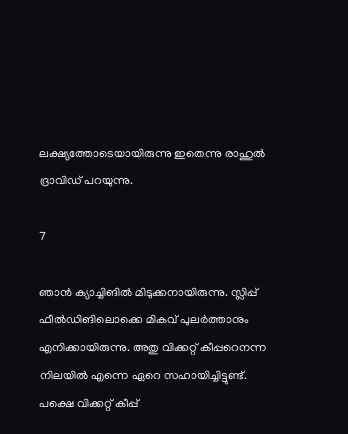ലക്ഷ്യത്തോടെയായിരുന്നു ഇതെന്നു രാഹുല്‍ ദ്രാവിഡ് പറയുന്നു.

7

ഞാന്‍ ക്യാച്ചിങില്‍ മിടുക്കനായിരുന്നു. സ്ലിപ്പ് ഫീല്‍ഡിങിലൊക്കെ മികവ് പുലര്‍ത്താനും എനിക്കായിരുന്നു. അതു വിക്കറ്റ് കീപ്പറെനന്ന നിലയില്‍ എന്നെ ഏറെ സഹായിച്ചിട്ടുണ്ട്. പക്ഷെ വിക്കറ്റ് കീപ്പ്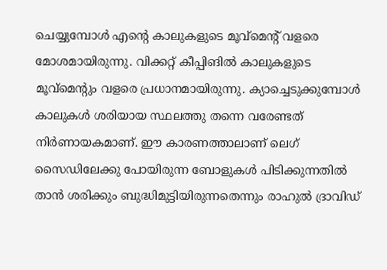ചെയ്യുമ്പോള്‍ എന്റെ കാലുകളുടെ മൂവ്‌മെന്റ് വളരെ മോശമായിരുന്നു. വിക്കറ്റ് കീപ്പിങില്‍ കാലുകളുടെ മൂവ്‌മെന്റും വളരെ പ്രധാനമായിരുന്നു. ക്യാച്ചെടുക്കുമ്പോള്‍ കാലുകള്‍ ശരിയായ സ്ഥലത്തു തന്നെ വരേണ്ടത് നിര്‍ണായകമാണ്. ഈ കാരണത്താലാണ് ലെഗ് സൈഡിലേക്കു പോയിരുന്ന ബോളുകള്‍ പിടിക്കുന്നതില്‍ താന്‍ ശരിക്കും ബുദ്ധിമുട്ടിയിരുന്നതെന്നും രാഹുല്‍ ദ്രാവിഡ്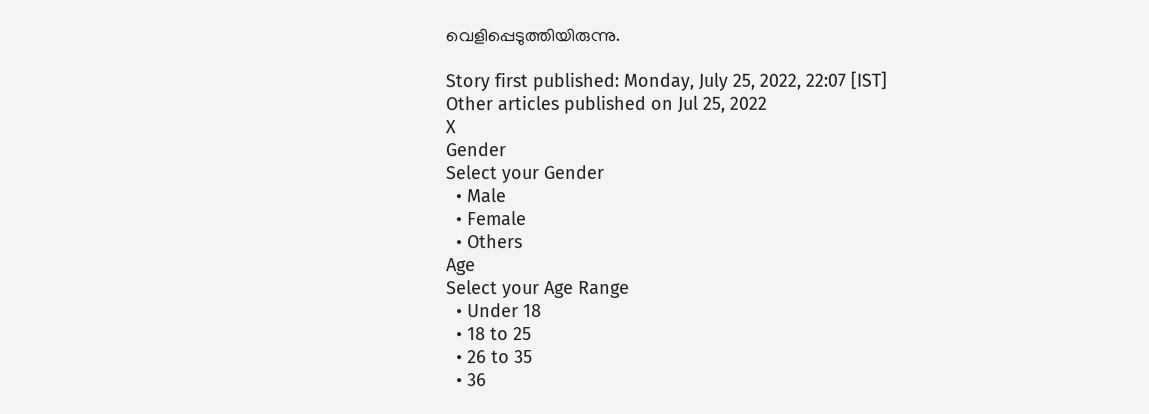വെളിപ്പെടുത്തിയിരുന്നു.

Story first published: Monday, July 25, 2022, 22:07 [IST]
Other articles published on Jul 25, 2022
X
Gender
Select your Gender
  • Male
  • Female
  • Others
Age
Select your Age Range
  • Under 18
  • 18 to 25
  • 26 to 35
  • 36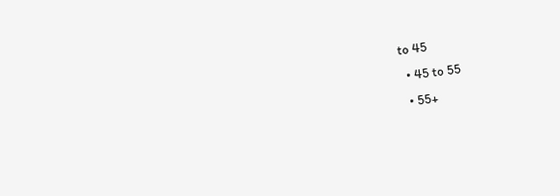to 45
  • 45 to 55
  • 55+